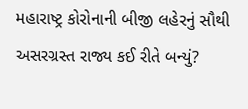મહારાષ્ટ્ર કોરોનાની બીજી લહેરનું સૌથી અસરગ્રસ્ત રાજ્ય કઈ રીતે બન્યું?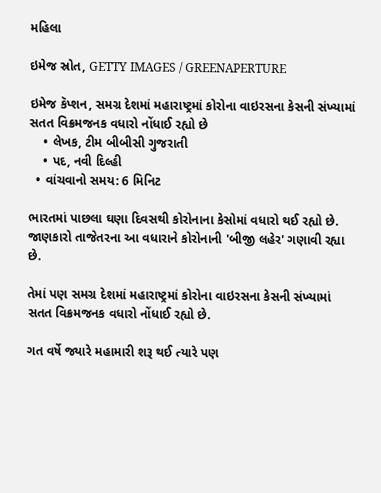મહિલા

ઇમેજ સ્રોત, GETTY IMAGES / GREENAPERTURE

ઇમેજ કૅપ્શન, સમગ્ર દેશમાં મહારાષ્ટ્રમાં કોરોના વાઇરસના કેસની સંખ્યામાં સતત વિક્રમજનક વધારો નોંધાઈ રહ્યો છે
    • લેખક, ટીમ બીબીસી ગુજરાતી
    • પદ, નવી દિલ્હી
  • વાંચવાનો સમય: 6 મિનિટ

ભારતમાં પાછલા ઘણા દિવસથી કોરોનાના કેસોમાં વધારો થઈ રહ્યો છે. જાણકારો તાજેતરના આ વધારાને કોરોનાની 'બીજી લહેર' ગણાવી રહ્યા છે.

તેમાં પણ સમગ્ર દેશમાં મહારાષ્ટ્રમાં કોરોના વાઇરસના કેસની સંખ્યામાં સતત વિક્રમજનક વધારો નોંધાઈ રહ્યો છે.

ગત વર્ષે જ્યારે મહામારી શરૂ થઈ ત્યારે પણ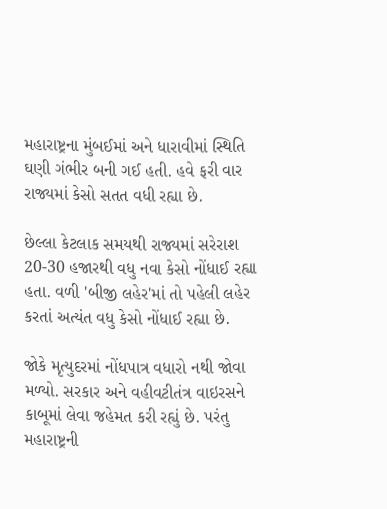મહારાષ્ટ્રના મુંબઈમાં અને ધારાવીમાં સ્થિતિ ઘણી ગંભીર બની ગઈ હતી. હવે ફરી વાર રાજ્યમાં કેસો સતત વધી રહ્યા છે.

છેલ્લા કેટલાક સમયથી રાજ્યમાં સરેરાશ 20-30 હજારથી વધુ નવા કેસો નોંધાઈ રહ્યા હતા. વળી 'બીજી લહેર'માં તો પહેલી લહેર કરતાં અત્યંત વધુ કેસો નોંધાઈ રહ્યા છે.

જોકે મૃત્યુદરમાં નોંધપાત્ર વધારો નથી જોવા મળ્યો. સરકાર અને વહીવટીતંત્ર વાઇરસને કાબૂમાં લેવા જહેમત કરી રહ્યું છે. પરંતુ મહારાષ્ટ્રની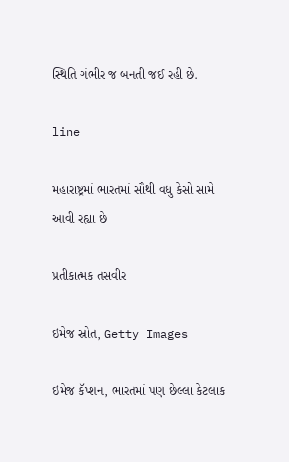સ્થિતિ ગંભીર જ બનતી જઈ રહી છે.

line

મહારાષ્ટ્રમાં ભારતમાં સૌથી વધુ કેસો સામે આવી રહ્યા છે

પ્રતીકાત્મક તસવીર

ઇમેજ સ્રોત, Getty Images

ઇમેજ કૅપ્શન, ભારતમાં પણ છેલ્લા કેટલાક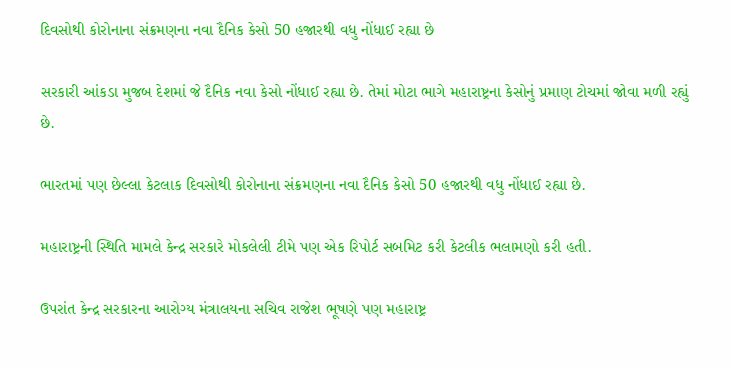દિવસોથી કોરોનાના સંક્રમણના નવા દૈનિક કેસો 50 હજારથી વધુ નોંધાઈ રહ્યા છે

સરકારી આંકડા મુજબ દેશમાં જે દૈનિક નવા કેસો નોંધાઈ રહ્યા છે. તેમાં મોટા ભાગે મહારાષ્ટ્રના કેસોનું પ્રમાણ ટોચમાં જોવા મળી રહ્યું છે.

ભારતમાં પણ છેલ્લા કેટલાક દિવસોથી કોરોનાના સંક્રમણના નવા દૈનિક કેસો 50 હજારથી વધુ નોંધાઈ રહ્યા છે.

મહારાષ્ટ્રની સ્થિતિ મામલે કેન્દ્ર સરકારે મોકલેલી ટીમે પણ એક રિપોર્ટ સબમિટ કરી કેટલીક ભલામણો કરી હતી.

ઉપરાંત કેન્દ્ર સરકારના આરોગ્ય મંત્રાલયના સચિવ રાજેશ ભૂષણે પણ મહારાષ્ટ્ર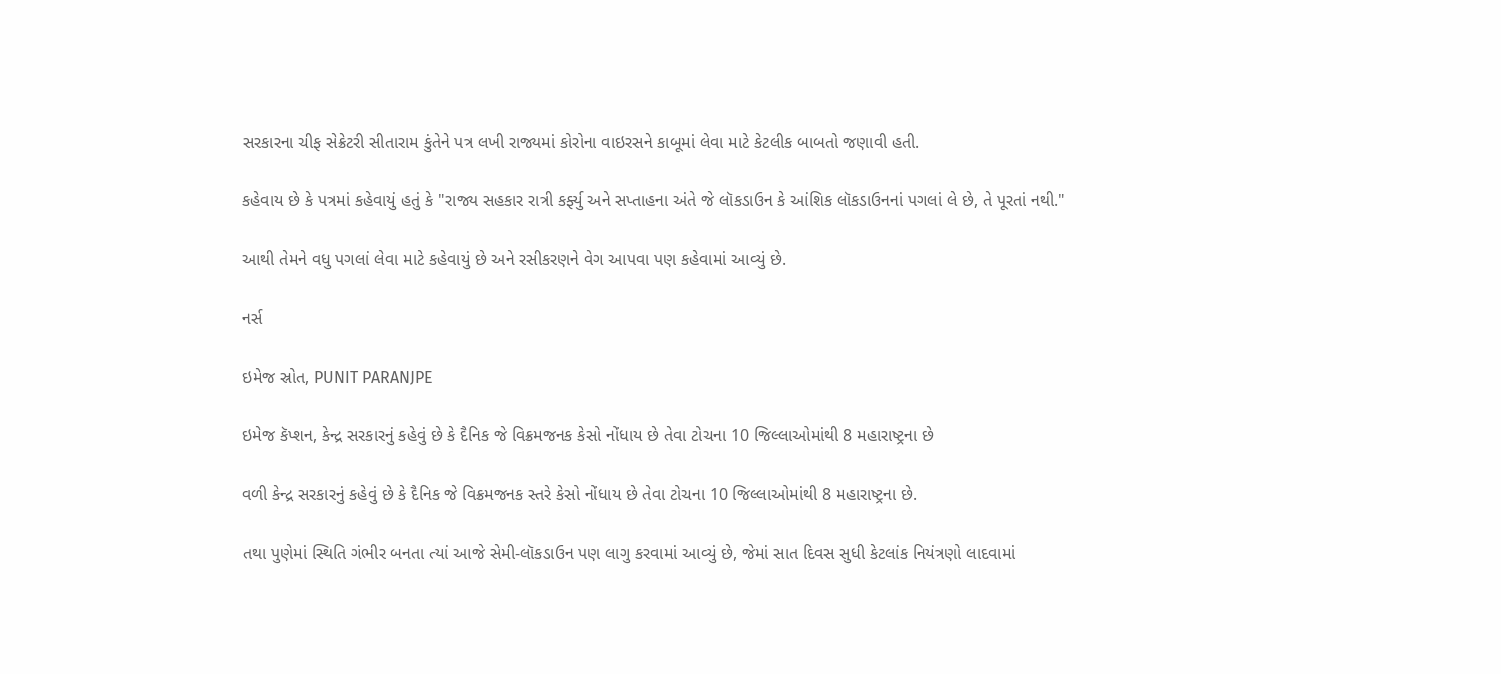સરકારના ચીફ સેક્રેટરી સીતારામ કુંતેને પત્ર લખી રાજ્યમાં કોરોના વાઇરસને કાબૂમાં લેવા માટે કેટલીક બાબતો જણાવી હતી.

કહેવાય છે કે પત્રમાં કહેવાયું હતું કે "રાજ્ય સહકાર રાત્રી કર્ફ્યુ અને સપ્તાહના અંતે જે લૉકડાઉન કે આંશિક લૉકડાઉનનાં પગલાં લે છે, તે પૂરતાં નથી."

આથી તેમને વધુ પગલાં લેવા માટે કહેવાયું છે અને રસીકરણને વેગ આપવા પણ કહેવામાં આવ્યું છે.

નર્સ

ઇમેજ સ્રોત, PUNIT PARANJPE

ઇમેજ કૅપ્શન, કેન્દ્ર સરકારનું કહેવું છે કે દૈનિક જે વિક્રમજનક કેસો નોંધાય છે તેવા ટોચના 10 જિલ્લાઓમાંથી 8 મહારાષ્ટ્રના છે

વળી કેન્દ્ર સરકારનું કહેવું છે કે દૈનિક જે વિક્રમજનક સ્તરે કેસો નોંધાય છે તેવા ટોચના 10 જિલ્લાઓમાંથી 8 મહારાષ્ટ્રના છે.

તથા પુણેમાં સ્થિતિ ગંભીર બનતા ત્યાં આજે સેમી-લૉકડાઉન પણ લાગુ કરવામાં આવ્યું છે, જેમાં સાત દિવસ સુધી કેટલાંક નિયંત્રણો લાદવામાં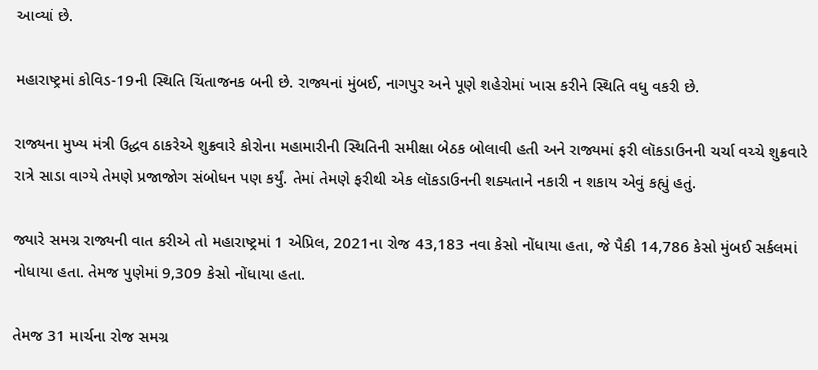આવ્યાં છે.

મહારાષ્ટ્રમાં કોવિડ-19ની સ્થિતિ ચિંતાજનક બની છે. રાજ્યનાં મુંબઈ, નાગપુર અને પૂણે શહેરોમાં ખાસ કરીને સ્થિતિ વધુ વકરી છે.

રાજ્યના મુખ્ય મંત્રી ઉદ્ધવ ઠાકરેએ શુક્રવારે કોરોના મહામારીની સ્થિતિની સમીક્ષા બેઠક બોલાવી હતી અને રાજ્યમાં ફરી લૉકડાઉનની ચર્ચા વચ્ચે શુક્રવારે રાત્રે સાડા વાગ્યે તેમણે પ્રજાજોગ સંબોધન પણ કર્યું. તેમાં તેમણે ફરીથી એક લૉકડાઉનની શક્યતાને નકારી ન શકાય એવું કહ્યું હતું.

જ્યારે સમગ્ર રાજ્યની વાત કરીએ તો મહારાષ્ટ્રમાં 1 એપ્રિલ, 2021ના રોજ 43,183 નવા કેસો નોંધાયા હતા, જે પૈકી 14,786 કેસો મુંબઈ સર્કલમાં નોધાયા હતા. તેમજ પુણેમાં 9,309 કેસો નોંધાયા હતા.

તેમજ 31 માર્ચના રોજ સમગ્ર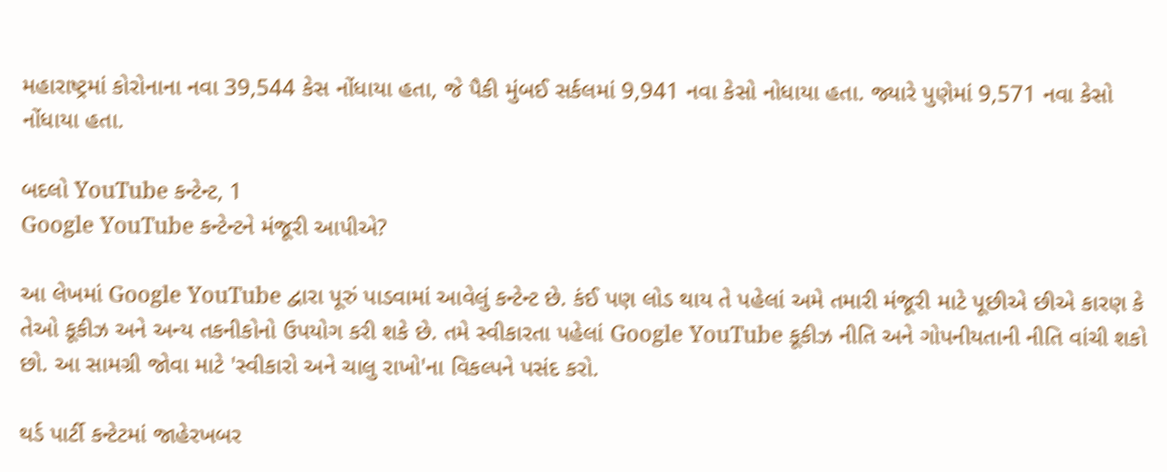મહારાષ્ટ્રમાં કોરોનાના નવા 39,544 કેસ નોંધાયા હતા, જે પૈકી મુંબઈ સર્કલમાં 9,941 નવા કેસો નોધાયા હતા. જ્યારે પુણેમાં 9,571 નવા કેસો નોંધાયા હતા.

બદલો YouTube કન્ટેન્ટ, 1
Google YouTube કન્ટેન્ટને મંજૂરી આપીએ?

આ લેખમાં Google YouTube દ્વારા પૂરું પાડવામાં આવેલું કન્ટેન્ટ છે. કંઈ પણ લોડ થાય તે પહેલાં અમે તમારી મંજૂરી માટે પૂછીએ છીએ કારણ કે તેઓ કૂકીઝ અને અન્ય તકનીકોનો ઉપયોગ કરી શકે છે. તમે સ્વીકારતા પહેલાં Google YouTube કૂકીઝ નીતિ અને ગોપનીયતાની નીતિ વાંચી શકો છો. આ સામગ્રી જોવા માટે 'સ્વીકારો અને ચાલુ રાખો'ના વિકલ્પને પસંદ કરો.

થર્ડ પાર્ટી કન્ટેટમાં જાહેરખબર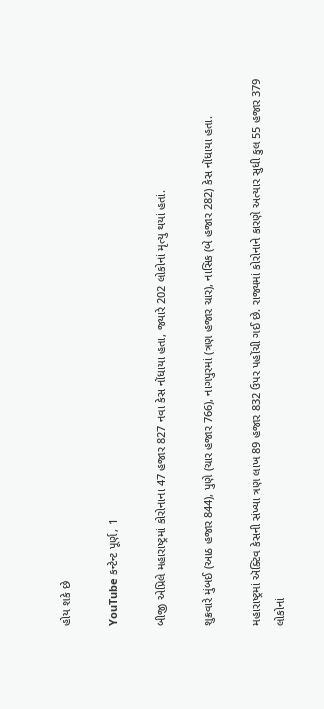હોય શકે છે

YouTube કન્ટેન્ટ પૂર્ણ, 1

બીજી એપ્રિલે મહારાષ્ટ્રમાં કોરોનાના 47 હજાર 827 નવા કેસ નોંધાયા હતા, જ્યારે 202 લોકોનાં મૃત્યુ થયાં હતાં.

શુક્રવારે મુંબઈ (આઠ હજાર 844), પુણે (ચાર હજાર 766), નાગપુરમાં (ત્રણ હજાર ચાર), નાસિક (બે હજાર 282) કેસ નોંધાયા હતા.

મહારાષ્ટ્રમાં ઍક્ટિવ કેસની સંખ્યા ત્રણ લાખ 89 હજાર 832 ઉપર પહોંચી ગઈ છે. રાજ્યમાં કોરોનાને કારણે અત્યાર સુધી કુલ 55 હજાર 379 લોકોનાં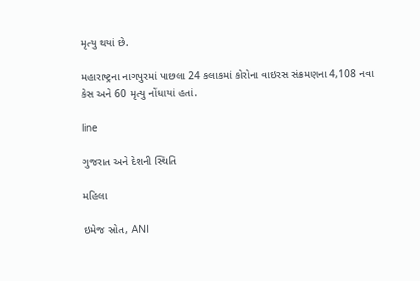મૃત્યુ થયાં છે.

મહારાષ્ટ્રના નાગપુરમાં પાછલા 24 કલાકમાં કોરોના વાઇરસ સંક્રમણના 4,108 નવા કેસ અને 60 મૃત્યુ નોંધાયાં હતાં.

line

ગુજરાત અને દેશની સ્થિતિ

મહિલા

ઇમેજ સ્રોત, ANI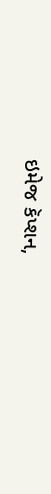ઇમેજ કૅપ્શન,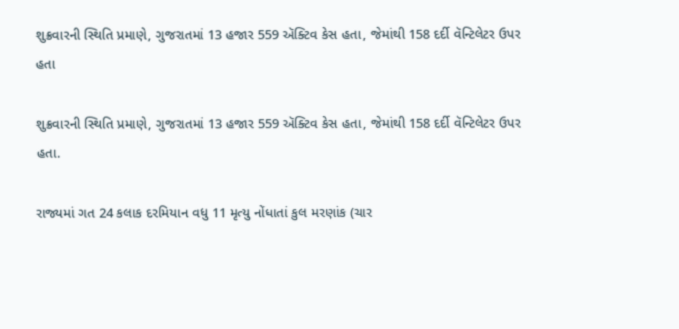શુક્રવારની સ્થિતિ પ્રમાણે, ગુજરાતમાં 13 હજાર 559 ઍક્ટિવ કેસ હતા, જેમાંથી 158 દર્દી વૅન્ટિલેટર ઉપર હતા

શુક્રવારની સ્થિતિ પ્રમાણે, ગુજરાતમાં 13 હજાર 559 ઍક્ટિવ કેસ હતા, જેમાંથી 158 દર્દી વૅન્ટિલેટર ઉપર હતા.

રાજ્યમાં ગત 24 કલાક દરમિયાન વધુ 11 મૃત્યુ નોંધાતાં કુલ મરણાંક (ચાર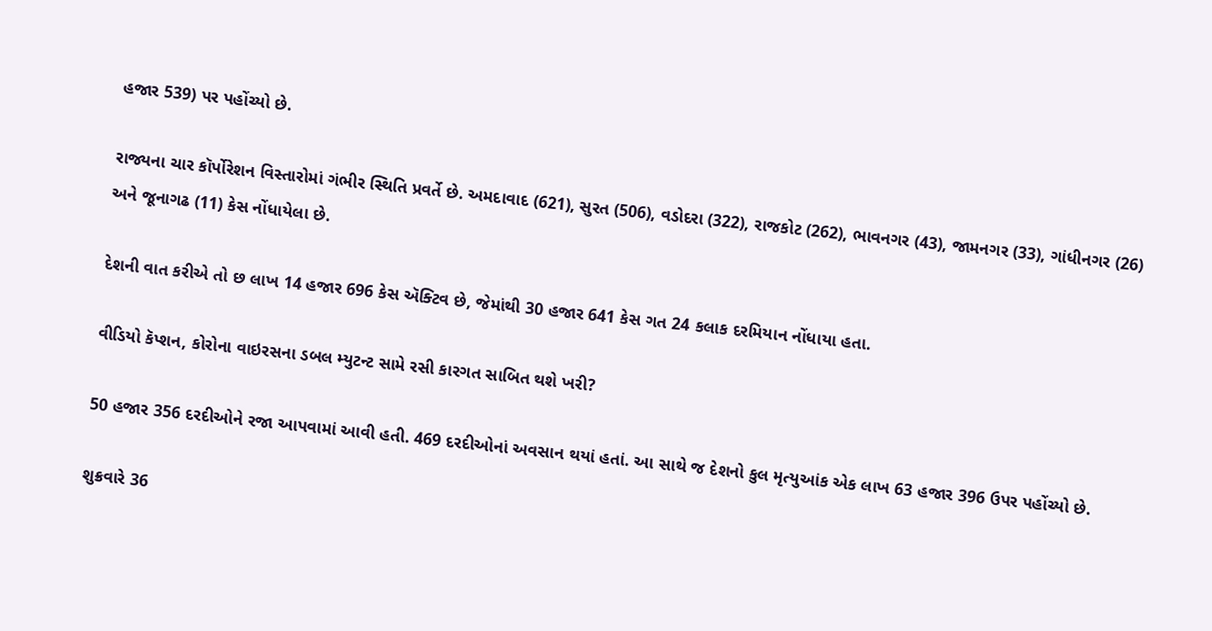હજાર 539) પર પહોંચ્યો છે.

રાજ્યના ચાર કૉર્પોરેશન વિસ્તારોમાં ગંભીર સ્થિતિ પ્રવર્તે છે. અમદાવાદ (621), સુરત (506), વડોદરા (322), રાજકોટ (262), ભાવનગર (43), જામનગર (33), ગાંધીનગર (26) અને જૂનાગઢ (11) કેસ નોંધાયેલા છે.

દેશની વાત કરીએ તો છ લાખ 14 હજાર 696 કેસ ઍક્ટિવ છે, જેમાંથી 30 હજાર 641 કેસ ગત 24 કલાક દરમિયાન નોંધાયા હતા.

વીડિયો કૅપ્શન, કોરોના વાઇરસના ડબલ મ્યુટન્ટ સામે રસી કારગત સાબિત થશે ખરી?

50 હજાર 356 દરદીઓને રજા આપવામાં આવી હતી. 469 દરદીઓનાં અવસાન થયાં હતાં. આ સાથે જ દેશનો કુલ મૃત્યુઆંક એક લાખ 63 હજાર 396 ઉપર પહોંચ્યો છે.

શુક્રવારે 36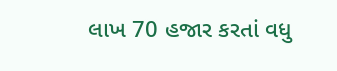લાખ 70 હજાર કરતાં વધુ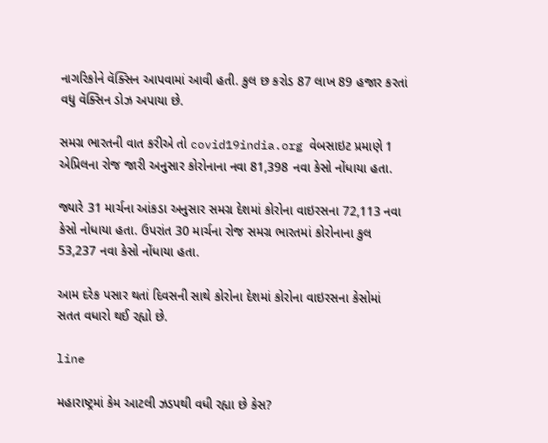નાગરિકોને વૅક્સિન આપવામાં આવી હતી. કુલ છ કરોડ 87 લાખ 89 હજાર કરતાં વધુ વૅક્સિન ડોઝ અપાયા છે.

સમગ્ર ભારતની વાત કરીએ તો covid19india.org વેબસાઇટ પ્રમાણે 1 એપ્રિલના રોજ જારી અનુસાર કોરોનાના નવા 81,398 નવા કેસો નોંધાયા હતા.

જ્યારે 31 માર્ચના આંકડા અનુસાર સમગ્ર દેશમાં કોરોના વાઇરસના 72,113 નવા કેસો નોધાયા હતા. ઉપરાંત 30 માર્ચના રોજ સમગ્ર ભારતમાં કોરોનાના કુલ 53,237 નવા કેસો નોંધાયા હતા.

આમ દરેક પસાર થતાં દિવસની સાથે કોરોના દેશમાં કોરોના વાઇરસના કેસોમાં સતત વધારો થઈ રહ્યો છે.

line

મહારાષ્ટ્રમાં કેમ આટલી ઝડપથી વધી રહ્યા છે કેસ?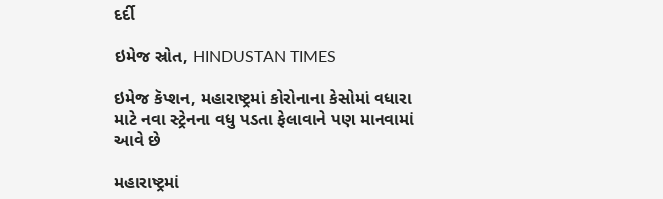દર્દી

ઇમેજ સ્રોત, HINDUSTAN TIMES

ઇમેજ કૅપ્શન, મહારાષ્ટ્રમાં કોરોનાના કેસોમાં વધારા માટે નવા સ્ટ્રેનના વધુ પડતા ફેલાવાને પણ માનવામાં આવે છે

મહારાષ્ટ્રમાં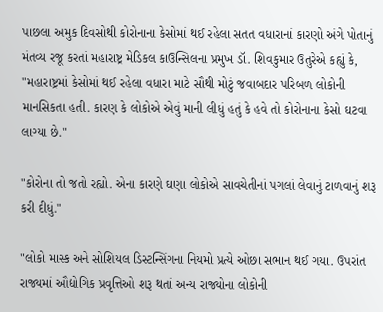પાછલા અમુક દિવસોથી કોરોનાના કેસોમાં થઈ રહેલા સતત વધારાનાં કારણો અંગે પોતાનું મંતવ્ય રજૂ કરતાં મહારાષ્ટ્ર મેડિકલ કાઉન્સિલના પ્રમુખ ડૉ. શિવકુમાર ઉતુરેએ કહ્યું કે, "મહારાષ્ટ્રમાં કેસોમાં થઈ રહેલા વધારા માટે સૌથી મોટું જવાબદાર પરિબળ લોકોની માનસિકતા હતી. કારણ કે લોકોએ એવું માની લીધું હતું કે હવે તો કોરોનાના કેસો ઘટવા લાગ્યા છે."

"કોરોના તો જતો રહ્યો. એના કારણે ઘણા લોકોએ સાવચેતીનાં પગલાં લેવાનું ટાળવાનું શરૂ કરી દીધું."

"લોકો માસ્ક અને સોશિયલ ડિસ્ટન્સિંગના નિયમો પ્રત્યે ઓછા સભાન થઈ ગયા. ઉપરાંત રાજ્યમાં ઔદ્યોગિક પ્રવૃત્તિઓ શરૂ થતાં અન્ય રાજ્યોના લોકોની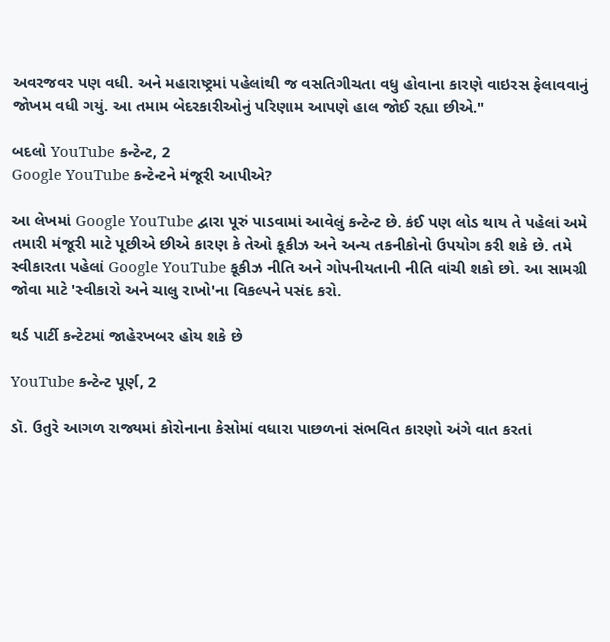અવરજવર પણ વધી. અને મહારાષ્ટ્રમાં પહેલાંથી જ વસતિગીચતા વધુ હોવાના કારણે વાઇરસ ફેલાવવાનું જોખમ વધી ગયું. આ તમામ બેદરકારીઓનું પરિણામ આપણે હાલ જોઈ રહ્યા છીએ."

બદલો YouTube કન્ટેન્ટ, 2
Google YouTube કન્ટેન્ટને મંજૂરી આપીએ?

આ લેખમાં Google YouTube દ્વારા પૂરું પાડવામાં આવેલું કન્ટેન્ટ છે. કંઈ પણ લોડ થાય તે પહેલાં અમે તમારી મંજૂરી માટે પૂછીએ છીએ કારણ કે તેઓ કૂકીઝ અને અન્ય તકનીકોનો ઉપયોગ કરી શકે છે. તમે સ્વીકારતા પહેલાં Google YouTube કૂકીઝ નીતિ અને ગોપનીયતાની નીતિ વાંચી શકો છો. આ સામગ્રી જોવા માટે 'સ્વીકારો અને ચાલુ રાખો'ના વિકલ્પને પસંદ કરો.

થર્ડ પાર્ટી કન્ટેટમાં જાહેરખબર હોય શકે છે

YouTube કન્ટેન્ટ પૂર્ણ, 2

ડૉ. ઉતુરે આગળ રાજ્યમાં કોરોનાના કેસોમાં વધારા પાછળનાં સંભવિત કારણો અંગે વાત કરતાં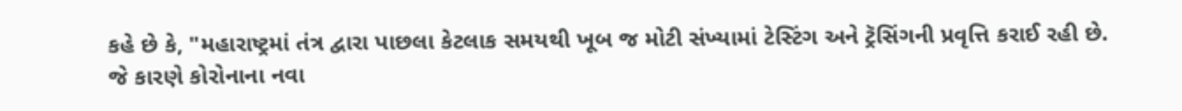કહે છે કે, "મહારાષ્ટ્રમાં તંત્ર દ્વારા પાછલા કેટલાક સમયથી ખૂબ જ મોટી સંખ્યામાં ટેસ્ટિંગ અને ટ્રૅસિંગની પ્રવૃત્તિ કરાઈ રહી છે. જે કારણે કોરોનાના નવા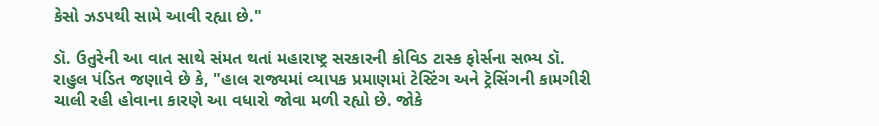કેસો ઝડપથી સામે આવી રહ્યા છે."

ડૉ. ઉતુરેની આ વાત સાથે સંમત થતાં મહારાષ્ટ્ર સરકારની કોવિડ ટાસ્ક ફોર્સના સભ્ય ડૉ. રાહુલ પંડિત જણાવે છે કે, "હાલ રાજ્યમાં વ્યાપક પ્રમાણમાં ટેસ્ટિંગ અને ટ્રૅસિંગની કામગીરી ચાલી રહી હોવાના કારણે આ વધારો જોવા મળી રહ્યો છે. જોકે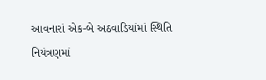આવનારાં એક-બે અઠવાડિયાંમાં સ્થિતિ નિયંત્રણમાં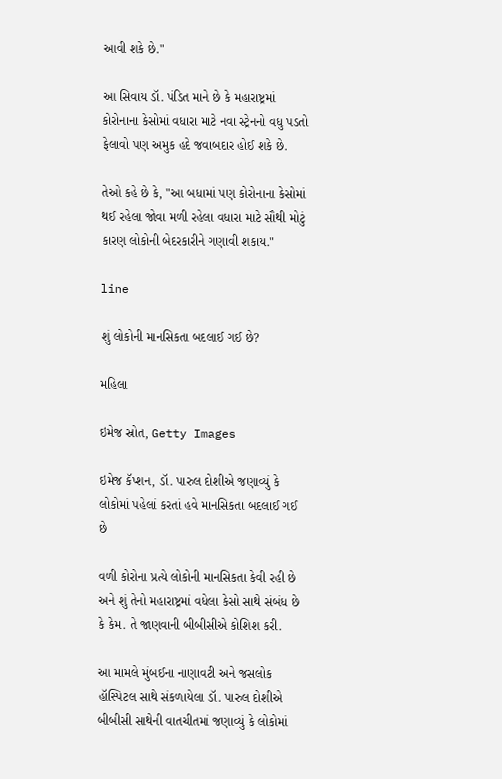આવી શકે છે."

આ સિવાય ડૉ. પંડિત માને છે કે મહારાષ્ટ્રમાં કોરોનાના કેસોમાં વધારા માટે નવા સ્ટ્રેનનો વધુ પડતો ફેલાવો પણ અમુક હદે જવાબદાર હોઈ શકે છે.

તેઓ કહે છે કે, "આ બધામાં પણ કોરોનાના કેસોમાં થઈ રહેલા જોવા મળી રહેલા વધારા માટે સૌથી મોટું કારણ લોકોની બેદરકારીને ગણાવી શકાય."

line

શું લોકોની માનસિકતા બદલાઈ ગઈ છે?

મહિલા

ઇમેજ સ્રોત, Getty Images

ઇમેજ કૅપ્શન, ડૉ. પારુલ દોશીએ જણાવ્યું કે લોકોમાં પહેલાં કરતાં હવે માનસિકતા બદલાઈ ગઈ છે

વળી કોરોના પ્રત્યે લોકોની માનસિકતા કેવી રહી છે અને શું તેનો મહારાષ્ટ્રમાં વધેલા કેસો સાથે સંબંધ છે કે કેમ. તે જાણવાની બીબીસીએ કોશિશ કરી.

આ મામલે મુંબઈના નાણાવટી અને જસલોક હૉસ્પિટલ સાથે સંકળાયેલા ડૉ. પારુલ દોશીએ બીબીસી સાથેની વાતચીતમાં જણાવ્યું કે લોકોમાં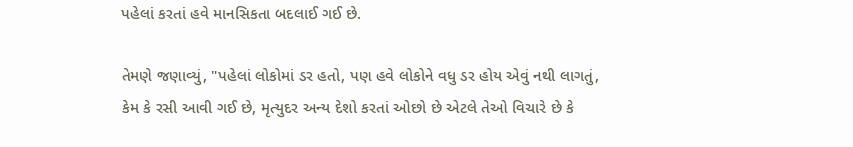પહેલાં કરતાં હવે માનસિકતા બદલાઈ ગઈ છે.

તેમણે જણાવ્યું, "પહેલાં લોકોમાં ડર હતો, પણ હવે લોકોને વધુ ડર હોય એવું નથી લાગતું, કેમ કે રસી આવી ગઈ છે, મૃત્યુદર અન્ય દેશો કરતાં ઓછો છે એટલે તેઓ વિચારે છે કે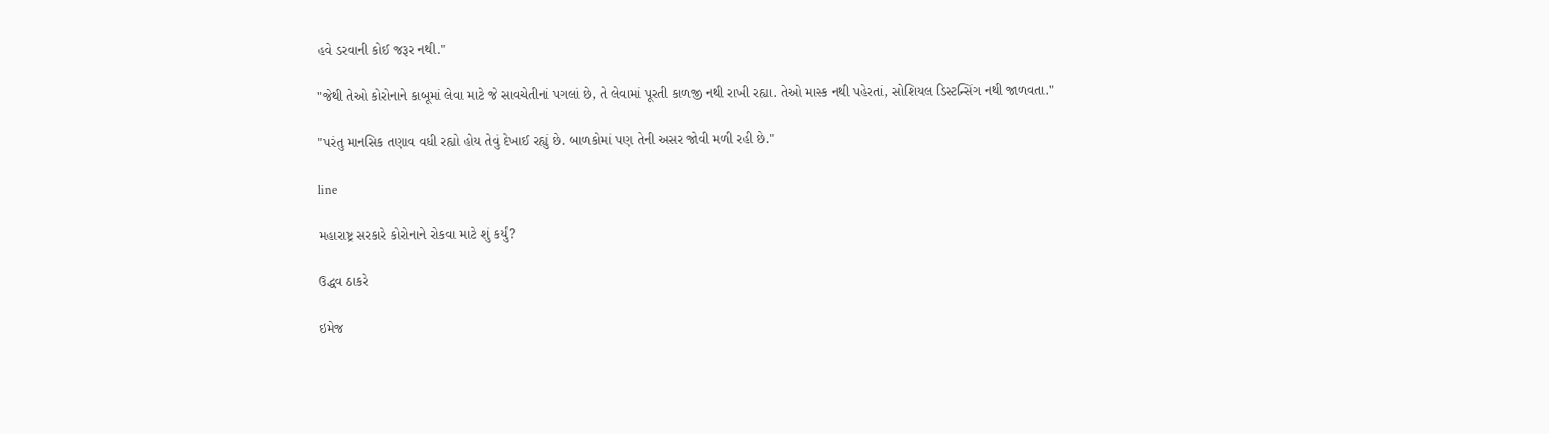હવે ડરવાની કોઈ જરૂર નથી."

"જેથી તેઓ કોરોનાને કાબૂમાં લેવા માટે જે સાવચેતીનાં પગલાં છે, તે લેવામાં પૂરતી કાળજી નથી રાખી રહ્યા. તેઓ માસ્ક નથી પહેરતાં, સોશિયલ ડિસ્ટન્સિંગ નથી જાળવતા."

"પરંતુ માનસિક તણાવ વધી રહ્યો હોય તેવું દેખાઈ રહ્યું છે. બાળકોમાં પણ તેની અસર જોવી મળી રહી છે."

line

મહારાષ્ટ્ર સરકારે કોરોનાને રોકવા માટે શું કર્યું?

ઉદ્ધવ ઠાકરે

ઇમેજ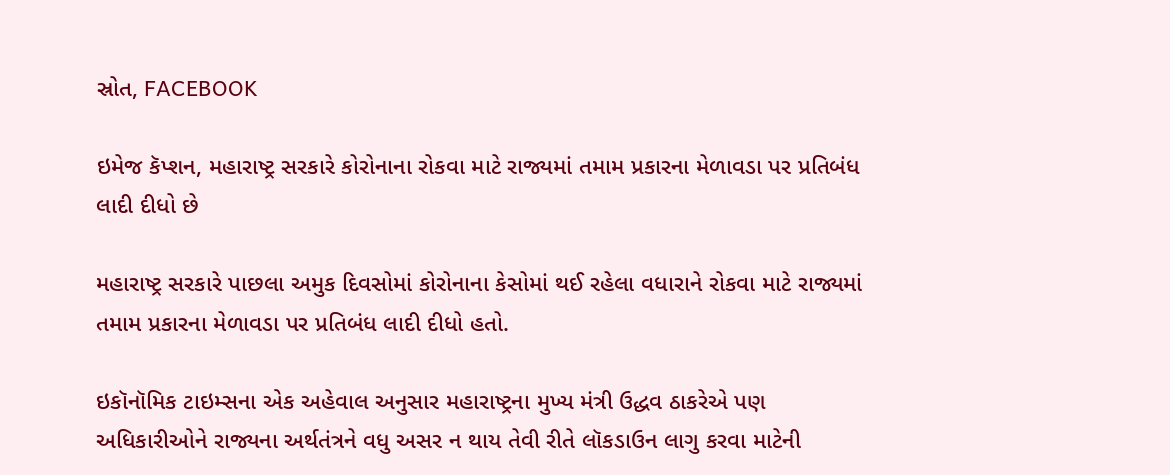સ્રોત, FACEBOOK

ઇમેજ કૅપ્શન, મહારાષ્ટ્ર સરકારે કોરોનાના રોકવા માટે રાજ્યમાં તમામ પ્રકારના મેળાવડા પર પ્રતિબંધ લાદી દીધો છે

મહારાષ્ટ્ર સરકારે પાછલા અમુક દિવસોમાં કોરોનાના કેસોમાં થઈ રહેલા વધારાને રોકવા માટે રાજ્યમાં તમામ પ્રકારના મેળાવડા પર પ્રતિબંધ લાદી દીધો હતો.

ઇકૉનૉમિક ટાઇમ્સના એક અહેવાલ અનુસાર મહારાષ્ટ્રના મુખ્ય મંત્રી ઉદ્ધવ ઠાકરેએ પણ અધિકારીઓને રાજ્યના અર્થતંત્રને વધુ અસર ન થાય તેવી રીતે લૉકડાઉન લાગુ કરવા માટેની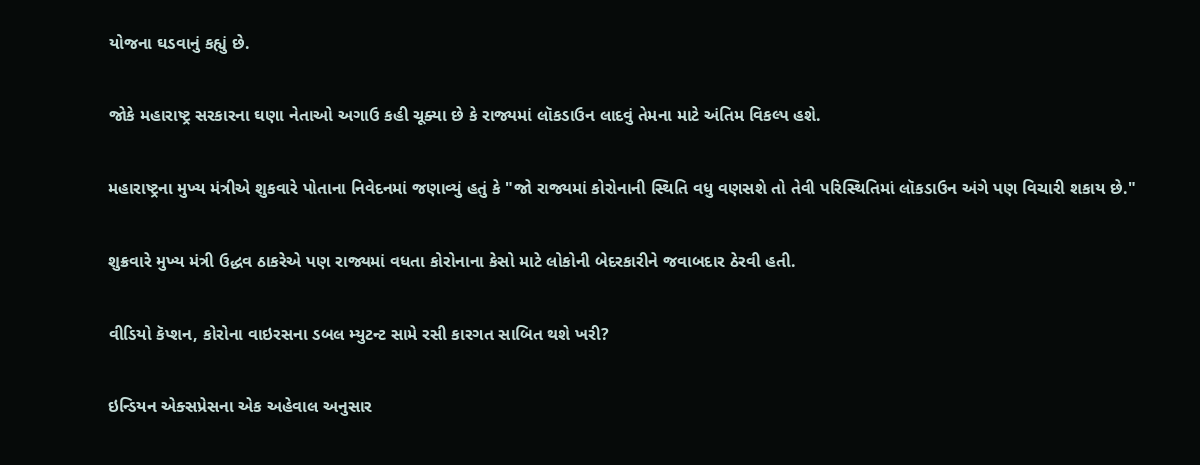યોજના ઘડવાનું કહ્યું છે.

જોકે મહારાષ્ટ્ર સરકારના ઘણા નેતાઓ અગાઉ કહી ચૂક્યા છે કે રાજ્યમાં લૉકડાઉન લાદવું તેમના માટે અંતિમ વિકલ્પ હશે.

મહારાષ્ટ્રના મુખ્ય મંત્રીએ શુકવારે પોતાના નિવેદનમાં જણાવ્યું હતું કે "જો રાજ્યમાં કોરોનાની સ્થિતિ વધુ વણસશે તો તેવી પરિસ્થિતિમાં લૉકડાઉન અંગે પણ વિચારી શકાય છે."

શુક્રવારે મુખ્ય મંત્રી ઉદ્ધવ ઠાકરેએ પણ રાજ્યમાં વધતા કોરોનાના કેસો માટે લોકોની બેદરકારીને જવાબદાર ઠેરવી હતી.

વીડિયો કૅપ્શન, કોરોના વાઇરસના ડબલ મ્યુટન્ટ સામે રસી કારગત સાબિત થશે ખરી?

ઇન્ડિયન એક્સપ્રેસના એક અહેવાલ અનુસાર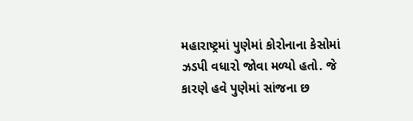મહારાષ્ટ્રમાં પુણેમાં કોરોનાના કેસોમાં ઝડપી વધારો જોવા મળ્યો હતો. જે કારણે હવે પુણેમાં સાંજના છ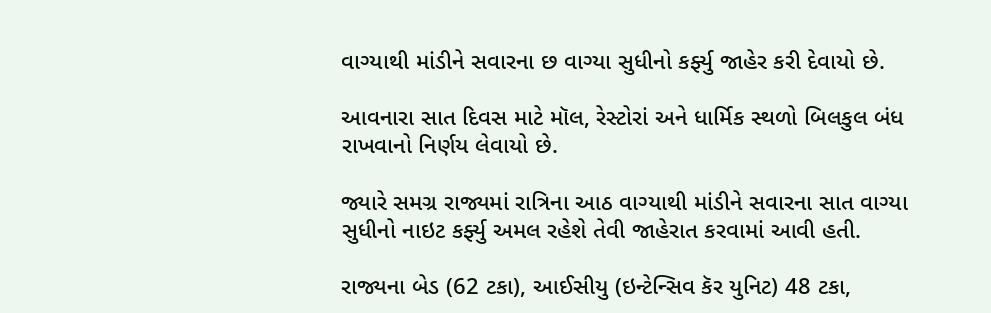વાગ્યાથી માંડીને સવારના છ વાગ્યા સુધીનો કર્ફ્યુ જાહેર કરી દેવાયો છે.

આવનારા સાત દિવસ માટે મૉલ, રેસ્ટોરાં અને ધાર્મિક સ્થળો બિલકુલ બંધ રાખવાનો નિર્ણય લેવાયો છે.

જ્યારે સમગ્ર રાજ્યમાં રાત્રિના આઠ વાગ્યાથી માંડીને સવારના સાત વાગ્યા સુધીનો નાઇટ કર્ફ્યુ અમલ રહેશે તેવી જાહેરાત કરવામાં આવી હતી.

રાજ્યના બેડ (62 ટકા), આઈસીયુ (ઇન્ટેન્સિવ કૅર યુનિટ) 48 ટકા,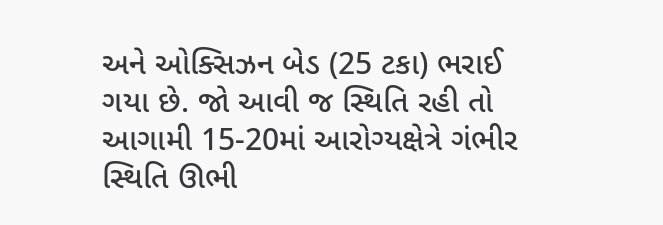અને ઓક્સિઝન બેડ (25 ટકા) ભરાઈ ગયા છે. જો આવી જ સ્થિતિ રહી તો આગામી 15-20માં આરોગ્યક્ષેત્રે ગંભીર સ્થિતિ ઊભી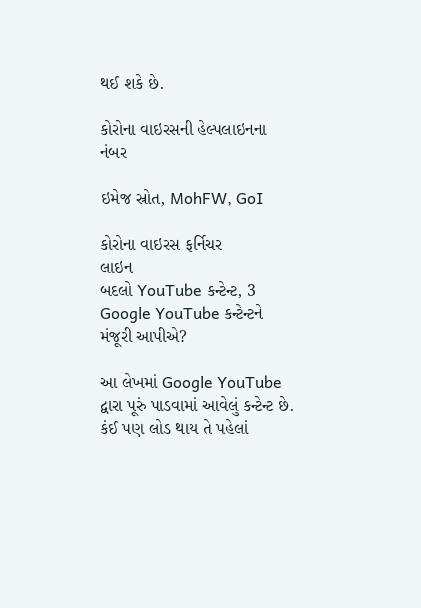થઈ શકે છે.

કોરોના વાઇરસની હેલ્પલાઇનના નંબર

ઇમેજ સ્રોત, MohFW, GoI

કોરોના વાઇરસ ફર્નિચર
લાઇન
બદલો YouTube કન્ટેન્ટ, 3
Google YouTube કન્ટેન્ટને મંજૂરી આપીએ?

આ લેખમાં Google YouTube દ્વારા પૂરું પાડવામાં આવેલું કન્ટેન્ટ છે. કંઈ પણ લોડ થાય તે પહેલાં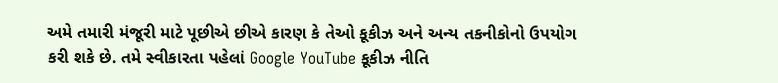અમે તમારી મંજૂરી માટે પૂછીએ છીએ કારણ કે તેઓ કૂકીઝ અને અન્ય તકનીકોનો ઉપયોગ કરી શકે છે. તમે સ્વીકારતા પહેલાં Google YouTube કૂકીઝ નીતિ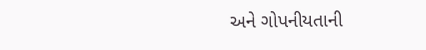અને ગોપનીયતાની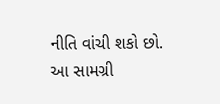નીતિ વાંચી શકો છો. આ સામગ્રી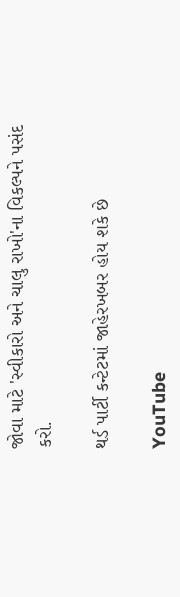જોવા માટે 'સ્વીકારો અને ચાલુ રાખો'ના વિકલ્પને પસંદ કરો.

થર્ડ પાર્ટી કન્ટેટમાં જાહેરખબર હોય શકે છે

YouTube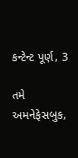કન્ટેન્ટ પૂર્ણ, 3

તમે અમનેફેસબુક,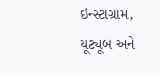ઇન્સ્ટાગ્રામ, યૂટ્યૂબ અને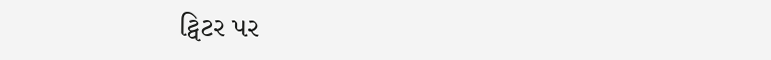ટ્વિટર પર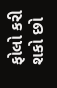ફોલો કરી શકો છો